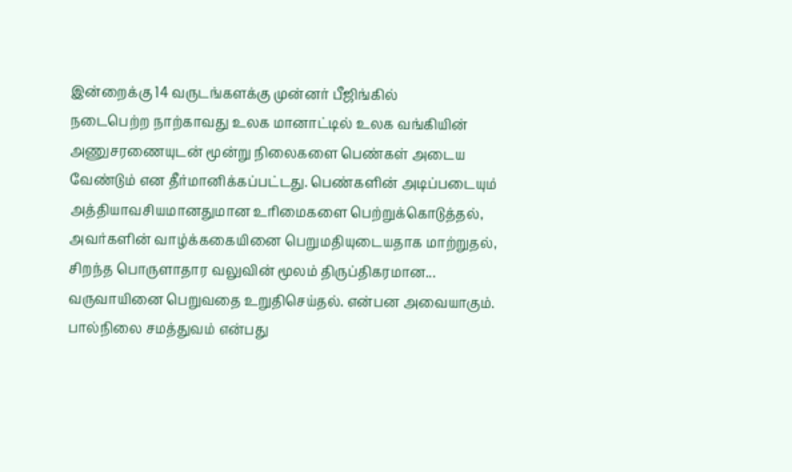இன்றைக்கு 14 வருடங்களக்கு முன்னர் பீஜிங்கில்
நடைபெற்ற நாற்காவது உலக மானாட்டில் உலக வங்கியின் அணுசரணையுடன் மூன்று நிலைகளை பெண்கள் அடைய வேண்டும் என தீர்மானிக்கப்பட்டது. பெண்களின் அடிப்படையும் அத்தியாவசியமானதுமான உரிமைகளை பெற்றுக்கொடுத்தல், அவர்களின் வாழ்க்ககையினை பெறுமதியுடையதாக மாற்றுதல், சிறந்த பொருளாதார வலுவின் மூலம் திருப்திகரமான...
வருவாயினை பெறுவதை உறுதிசெய்தல். என்பன அவையாகும். பால்நிலை சமத்துவம் என்பது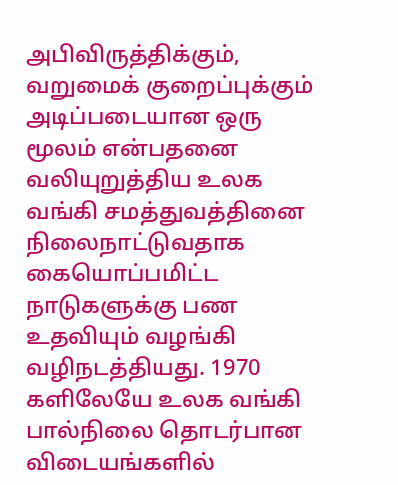அபிவிருத்திக்கும், வறுமைக் குறைப்புக்கும் அடிப்படையான ஒரு மூலம் என்பதனை வலியுறுத்திய உலக வங்கி சமத்துவத்தினை நிலைநாட்டுவதாக கையொப்பமிட்ட நாடுகளுக்கு பண உதவியும் வழங்கி வழிநடத்தியது. 1970 களிலேயே உலக வங்கி பால்நிலை தொடர்பான விடையங்களில்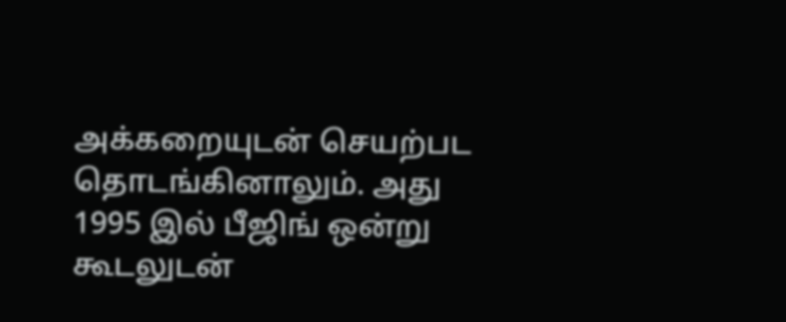அக்கறையுடன் செயற்பட தொடங்கினாலும். அது 1995 இல் பீஜிங் ஒன்று கூடலுடன்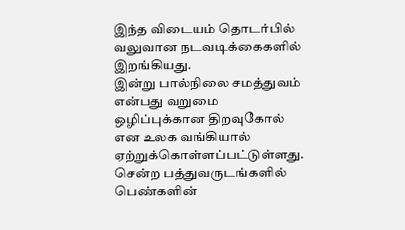இந்த விடையம் தொடர்பில் வலுவான நடவடிக்கைகளில் இறங்கியது.
இன்று பால்நிலை சமத்துவம் என்பது வறுமை ஒழிப்புக்கான திறவுகோல் என உலக வங்கியால் ஏற்றுக்கொள்ளப்பட்டுள்ளது. சென்ற பத்துவருடங்களில் பெண்களின்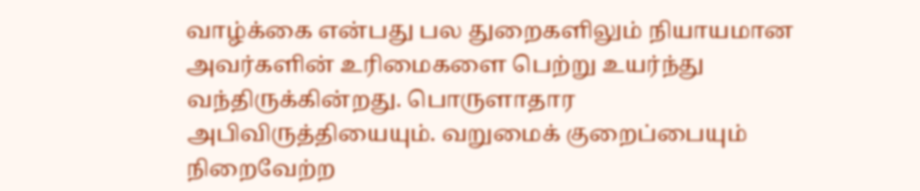வாழ்க்கை என்பது பல துறைகளிலும் நியாயமான அவர்களின் உரிமைகளை பெற்று உயர்ந்து வந்திருக்கின்றது. பொருளாதார அபிவிருத்தியையும். வறுமைக் குறைப்பையும் நிறைவேற்ற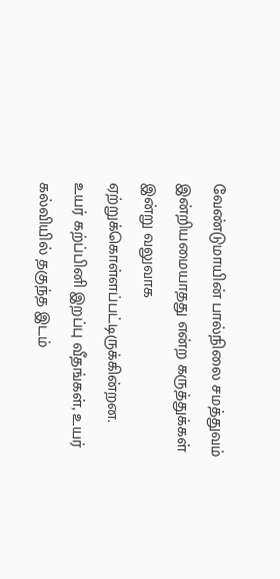வேண்டுமாயின் பால்நிலை சமத்துவம் இன்றியமையாதது என்ற கருத்துக்கள் இன்று வலுவாக ஏற்றுக்கொள்ளப்பட்டிருக்கின்றன.
உயர் கற்ப்பினி இறப்பு வீதங்கள், உயர் கல்வியில் தகுந்த இடம்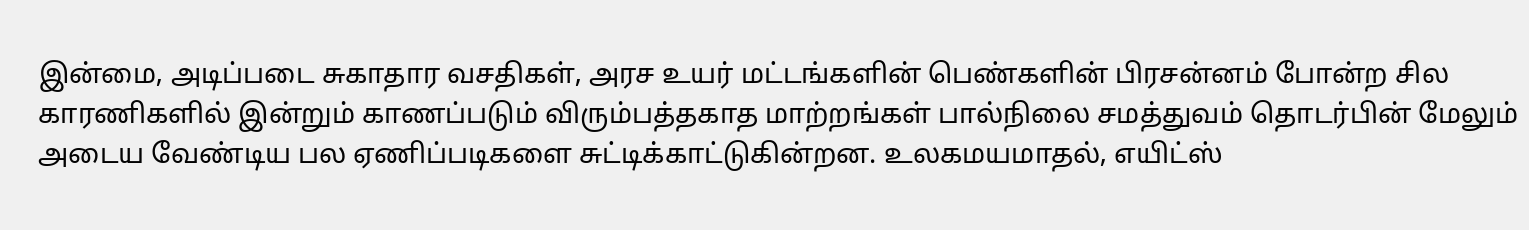இன்மை, அடிப்படை சுகாதார வசதிகள், அரச உயர் மட்டங்களின் பெண்களின் பிரசன்னம் போன்ற சில காரணிகளில் இன்றும் காணப்படும் விரும்பத்தகாத மாற்றங்கள் பால்நிலை சமத்துவம் தொடர்பின் மேலும் அடைய வேண்டிய பல ஏணிப்படிகளை சுட்டிக்காட்டுகின்றன. உலகமயமாதல், எயிட்ஸ்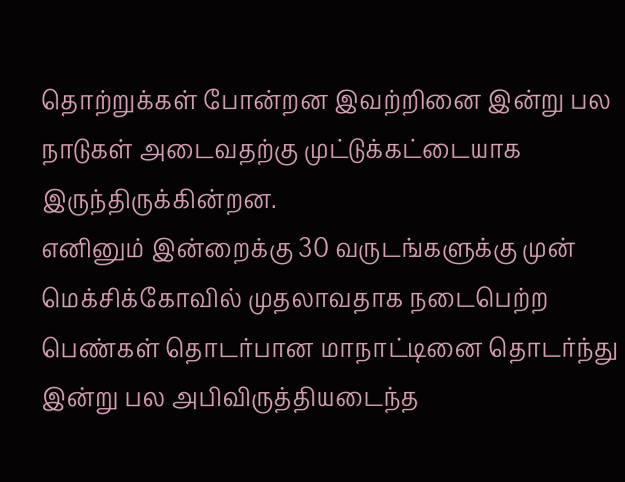தொற்றுக்கள் போன்றன இவற்றினை இன்று பல நாடுகள் அடைவதற்கு முட்டுக்கட்டையாக இருந்திருக்கின்றன.
எனினும் இன்றைக்கு 30 வருடங்களுக்கு முன் மெக்சிக்கோவில் முதலாவதாக நடைபெற்ற பெண்கள் தொடர்பான மாநாட்டினை தொடர்ந்து இன்று பல அபிவிருத்தியடைந்த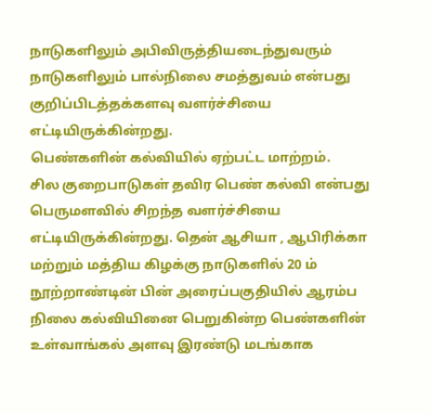நாடுகளிலும் அபிவிருத்தியடைந்துவரும் நாடுகளிலும் பால்நிலை சமத்துவம் என்பது குறிப்பிடத்தக்களவு வளர்ச்சியை எட்டியிருக்கின்றது.
பெண்களின் கல்வியில் ஏற்பட்ட மாற்றம்.
சில குறைபாடுகள் தவிர பெண் கல்வி என்பது பெருமளவில் சிறந்த வளர்ச்சியை எட்டியிருக்கின்றது. தென் ஆசியா , ஆபிரிக்கா மற்றும் மத்திய கிழக்கு நாடுகளில் 20 ம் நூற்றாண்டின் பின் அரைப்பகுதியில் ஆரம்ப நிலை கல்வியினை பெறுகின்ற பெண்களின் உள்வாங்கல் அளவு இரண்டு மடங்காக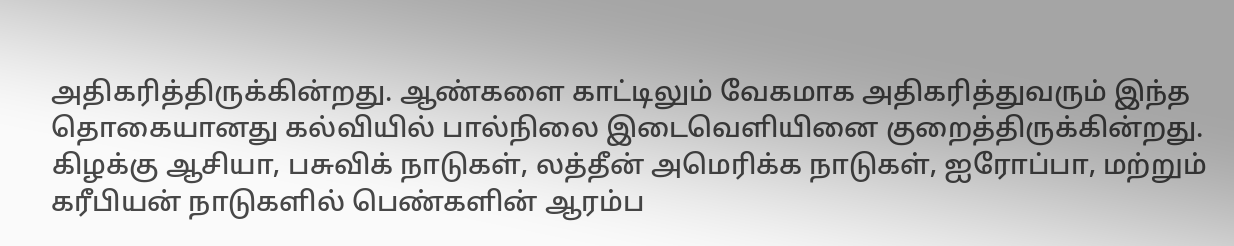அதிகரித்திருக்கின்றது. ஆண்களை காட்டிலும் வேகமாக அதிகரித்துவரும் இந்த தொகையானது கல்வியில் பால்நிலை இடைவெளியினை குறைத்திருக்கின்றது. கிழக்கு ஆசியா, பசுவிக் நாடுகள், லத்தீன் அமெரிக்க நாடுகள், ஐரோப்பா, மற்றும் கரீபியன் நாடுகளில் பெண்களின் ஆரம்ப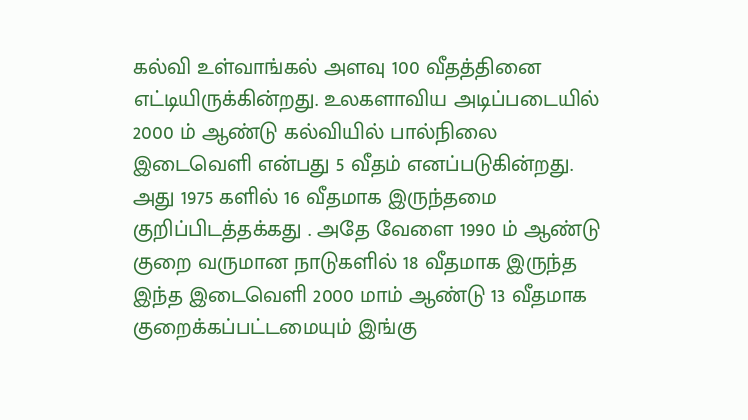கல்வி உள்வாங்கல் அளவு 100 வீதத்தினை எட்டியிருக்கின்றது. உலகளாவிய அடிப்படையில் 2000 ம் ஆண்டு கல்வியில் பால்நிலை இடைவெளி என்பது 5 வீதம் எனப்படுகின்றது. அது 1975 களில் 16 வீதமாக இருந்தமை குறிப்பிடத்தக்கது . அதே வேளை 1990 ம் ஆண்டு குறை வருமான நாடுகளில் 18 வீதமாக இருந்த இந்த இடைவெளி 2000 மாம் ஆண்டு 13 வீதமாக குறைக்கப்பட்டமையும் இங்கு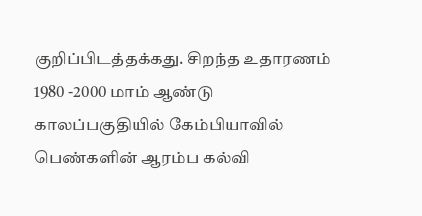குறிப்பிடத்தக்கது. சிறந்த உதாரணம் 1980 -2000 மாம் ஆண்டு காலப்பகுதியில் கேம்பியாவில் பெண்களின் ஆரம்ப கல்வி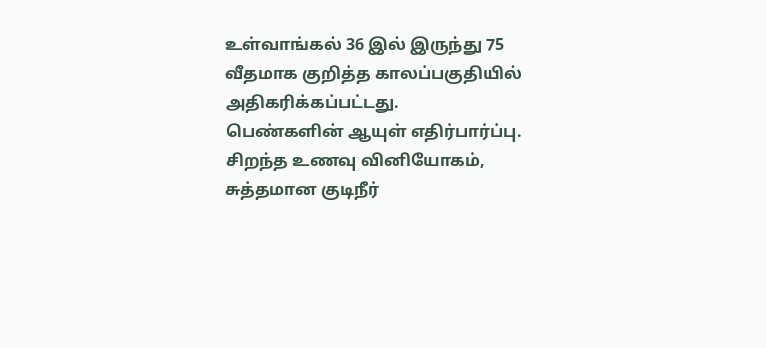உள்வாங்கல் 36 இல் இருந்து 75 வீதமாக குறித்த காலப்பகுதியில் அதிகரிக்கப்பட்டது.
பெண்களின் ஆயுள் எதிர்பார்ப்பு.
சிறந்த உணவு வினியோகம், சுத்தமான குடிநீர்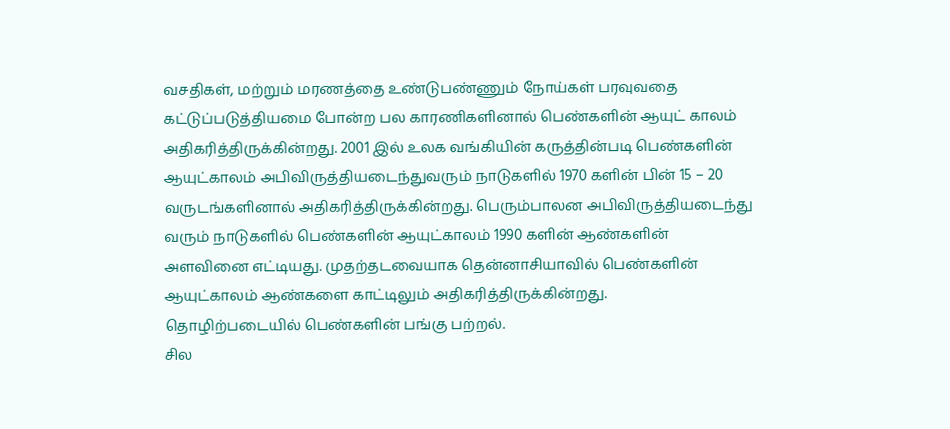வசதிகள், மற்றும் மரணத்தை உண்டுபண்ணும் நோய்கள் பரவுவதை கட்டுப்படுத்தியமை போன்ற பல காரணிகளினால் பெண்களின் ஆயுட் காலம் அதிகரித்திருக்கின்றது. 2001 இல் உலக வங்கியின் கருத்தின்படி பெண்களின் ஆயுட்காலம் அபிவிருத்தியடைந்துவரும் நாடுகளில் 1970 களின் பின் 15 – 20 வருடங்களினால் அதிகரித்திருக்கின்றது. பெரும்பாலன அபிவிருத்தியடைந்து வரும் நாடுகளில் பெண்களின் ஆயுட்காலம் 1990 களின் ஆண்களின் அளவினை எட்டியது. முதற்தடவையாக தென்னாசியாவில் பெண்களின் ஆயுட்காலம் ஆண்களை காட்டிலும் அதிகரித்திருக்கின்றது.
தொழிற்படையில் பெண்களின் பங்கு பற்றல்.
சில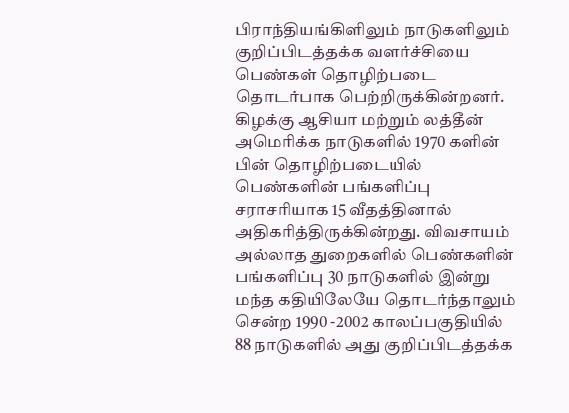பிராந்தியங்கிளிலும் நாடுகளிலும் குறிப்பிடத்தக்க வளர்ச்சியை பெண்கள் தொழிற்படை தொடர்பாக பெற்றிருக்கின்றனர். கிழக்கு ஆசியா மற்றும் லத்தீன் அமெரிக்க நாடுகளில் 1970 களின் பின் தொழிற்படையில் பெண்களின் பங்களிப்பு சராசரியாக 15 வீதத்தினால் அதிகரித்திருக்கின்றது. விவசாயம் அல்லாத துறைகளில் பெண்களின் பங்களிப்பு 30 நாடுகளில் இன்று மந்த கதியிலேயே தொடர்ந்தாலும் சென்ற 1990 -2002 காலப்பகுதியில் 88 நாடுகளில் அது குறிப்பிடத்தக்க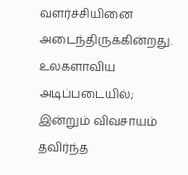வளர்ச்சியினை அடைந்திருக்கின்றது. உலகளாவிய அடிப்படையில்; இன்றும் விவசாயம் தவிர்ந்த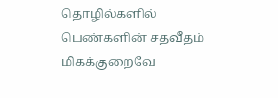தொழில்களில் பெண்களின் சதவீதம் மிகக்குறைவே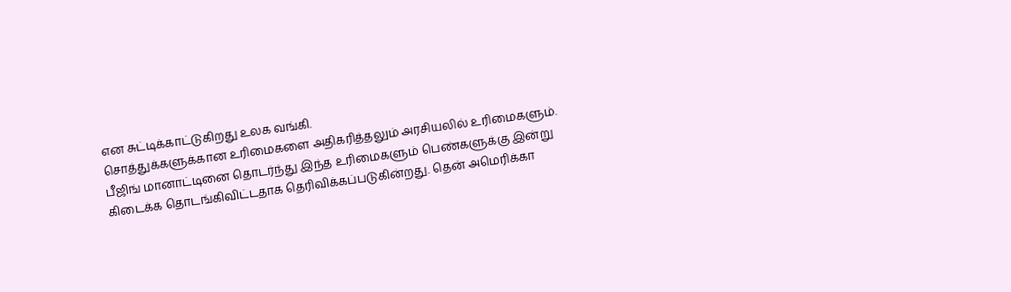என சுட்டிக்காட்டுகிறது உலக வங்கி.
சொத்துக்களுக்கான உரிமைகளை அதிகரித்தலும் அரசியலில் உரிமைகளும்.
பீஜிங் மானாட்டினை தொடர்ந்து இந்த உரிமைகளும் பெண்களுக்கு இன்று கிடைக்க தொடங்கிவிட்டதாக தெரிவிக்கப்படுகின்றது. தென் அமெரிக்கா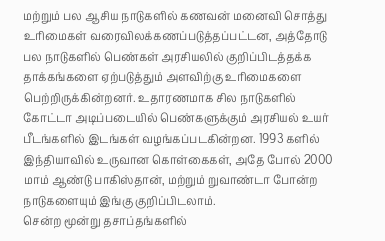மற்றும் பல ஆசிய நாடுகளில் கணவன் மனைவி சொத்து உரிமைகள் வரைவிலக்கணப்படுத்தப்பட்டன, அத்தோடு பல நாடுகளில் பெண்கள் அரசியலில் குறிப்பிடத்தக்க தாக்கங்களை ஏற்படுத்தும் அளவிற்கு உரிமைகளை பெற்றிருக்கின்றனர். உதாரணமாக சில நாடுகளில் கோட்டா அடிப்படையில் பெண்களுக்கும் அரசியல் உயர் பீடங்களில் இடங்கள் வழங்கப்படகின்றன. 1993 களில் இந்தியாவில் உருவான கொள்கைகள், அதே போல் 2000 மாம் ஆண்டு பாகிஸ்தான், மற்றும் றுவாண்டா போன்ற நாடுகளையும் இங்கு குறிப்பிடலாம்.
சென்ற மூன்று தசாப்தங்களில்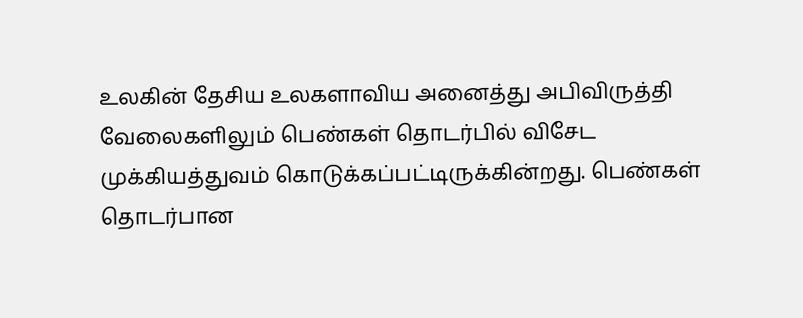உலகின் தேசிய உலகளாவிய அனைத்து அபிவிருத்தி வேலைகளிலும் பெண்கள் தொடர்பில் விசேட முக்கியத்துவம் கொடுக்கப்பட்டிருக்கின்றது. பெண்கள் தொடர்பான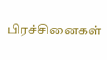பிரச்சினைகள்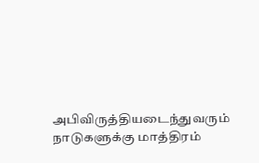அபிவிருத்தியடைந்துவரும் நாடுகளுக்கு மாத்திரம்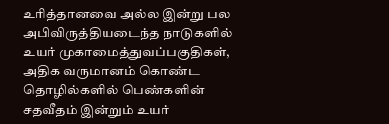உரித்தானவை அல்ல இன்று பல அபிவிருத்தியடைந்த நாடுகளில் உயர் முகாமைத்துவப்பகுதிகள், அதிக வருமானம் கொண்ட தொழில்களில் பெண்களின் சதவீதம் இன்றும் உயர்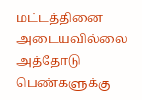மட்டத்தினை அடையவில்லை அத்தோடு பெண்களுக்கு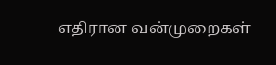எதிரான வன்முறைகள்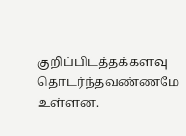குறிப்பிடத்தக்களவு தொடர்ந்தவண்ணமே உள்ளன.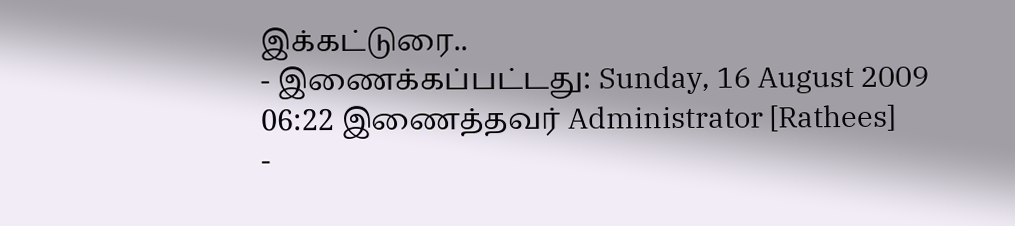இக்கட்டுரை..
- இணைக்கப்பட்டது: Sunday, 16 August 2009 06:22 இணைத்தவர் Administrator [Rathees]
-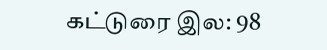கட்டுரை இல: 98